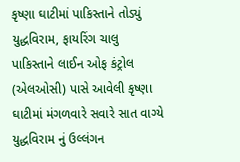કૃષ્ણા ઘાટીમાં પાકિસ્તાને તોડ્યું યુદ્ધવિરામ, ફાયરિંગ ચાલુ
પાકિસ્તાને લાઈન ઓફ કંટ્રોલ (એલઓસી) પાસે આવેલી કૃષ્ણા ઘાટીમાં મંગળવારે સવારે સાત વાગ્યે યુદ્ધવિરામ નું ઉલ્લંગન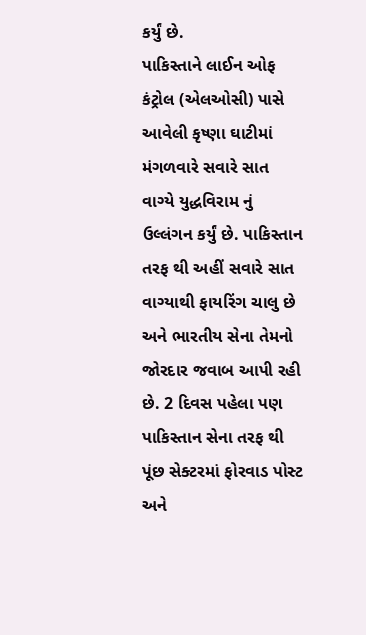કર્યું છે.
પાકિસ્તાને લાઈન ઓફ કંટ્રોલ (એલઓસી) પાસે આવેલી કૃષ્ણા ઘાટીમાં મંગળવારે સવારે સાત વાગ્યે યુદ્ધવિરામ નું ઉલ્લંગન કર્યું છે. પાકિસ્તાન તરફ થી અહીં સવારે સાત વાગ્યાથી ફાયરિંગ ચાલુ છે અને ભારતીય સેના તેમનો જોરદાર જવાબ આપી રહી છે. 2 દિવસ પહેલા પણ પાકિસ્તાન સેના તરફ થી પૂંછ સેક્ટરમાં ફોરવાડ પોસ્ટ અને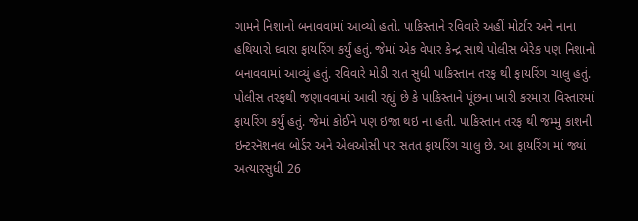ગામને નિશાનો બનાવવામાં આવ્યો હતો. પાકિસ્તાને રવિવારે અહીં મોર્ટાર અને નાના હથિયારો ઘ્વારા ફાયરિંગ કર્યું હતું. જેમાં એક વેપાર કેન્દ્ર સાથે પોલીસ બેરેક પણ નિશાનો બનાવવામાં આવ્યું હતું. રવિવારે મોડી રાત સુધી પાકિસ્તાન તરફ થી ફાયરિંગ ચાલુ હતું.
પોલીસ તરફથી જણાવવામાં આવી રહ્યું છે કે પાકિસ્તાને પૂંછના ખારી કરમારા વિસ્તારમાં ફાયરિંગ કર્યું હતું. જેમાં કોઈને પણ ઇજા થઇ ના હતી. પાકિસ્તાન તરફ થી જમ્મુ કાશની ઇન્ટરનૅશનલ બોર્ડર અને એલઓસી પર સતત ફાયરિંગ ચાલુ છે. આ ફાયરિંગ માં જ્યાં અત્યારસુધી 26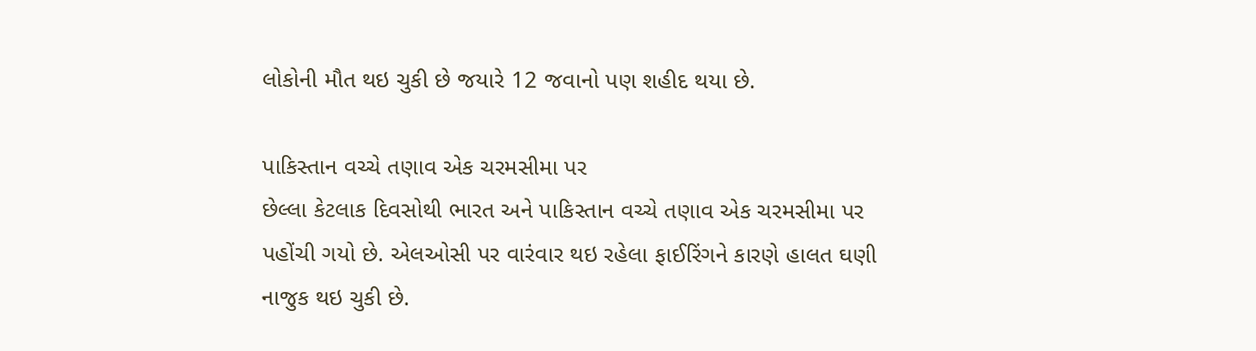લોકોની મૌત થઇ ચુકી છે જયારે 12 જવાનો પણ શહીદ થયા છે.

પાકિસ્તાન વચ્ચે તણાવ એક ચરમસીમા પર
છેલ્લા કેટલાક દિવસોથી ભારત અને પાકિસ્તાન વચ્ચે તણાવ એક ચરમસીમા પર પહોંચી ગયો છે. એલઓસી પર વારંવાર થઇ રહેલા ફાઈરિંગને કારણે હાલત ઘણી નાજુક થઇ ચુકી છે.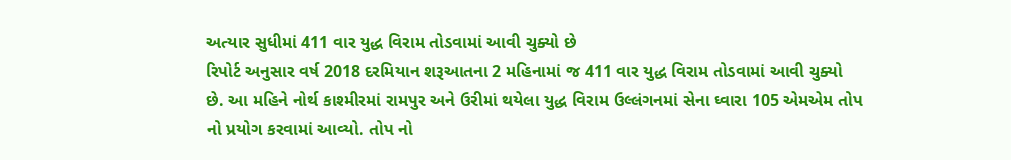અત્યાર સુધીમાં 411 વાર યુદ્ધ વિરામ તોડવામાં આવી ચુક્યો છે
રિપોર્ટ અનુસાર વર્ષ 2018 દરમિયાન શરૂઆતના 2 મહિનામાં જ 411 વાર યુદ્ધ વિરામ તોડવામાં આવી ચુક્યો છે. આ મહિને નોર્થ કાશ્મીરમાં રામપુર અને ઉરીમાં થયેલા યુદ્ધ વિરામ ઉલ્લંગનમાં સેના ઘ્વારા 105 એમએમ તોપ નો પ્રયોગ કરવામાં આવ્યો. તોપ નો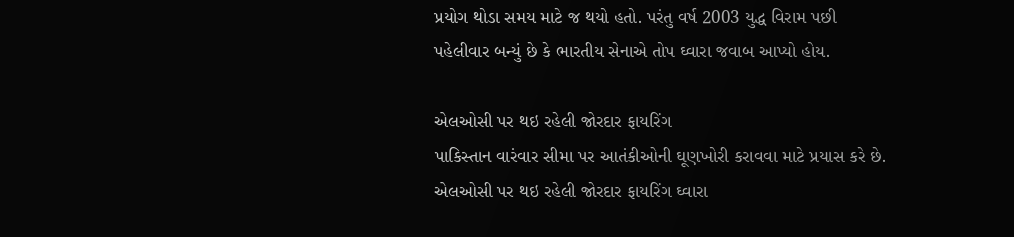પ્રયોગ થોડા સમય માટે જ થયો હતો. પરંતુ વર્ષ 2003 યુદ્ધ વિરામ પછી પહેલીવાર બન્યું છે કે ભારતીય સેનાએ તોપ ઘ્વારા જવાબ આપ્યો હોય.

એલઓસી પર થઇ રહેલી જોરદાર ફાયરિંગ
પાકિસ્તાન વારંવાર સીમા પર આતંકીઓની ઘૂણખોરી કરાવવા માટે પ્રયાસ કરે છે. એલઓસી પર થઇ રહેલી જોરદાર ફાયરિંગ ઘ્વારા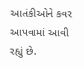આતંકીઓને કવર આપવામાં આવી રહ્યું છે.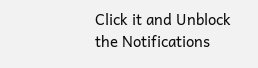Click it and Unblock the Notifications